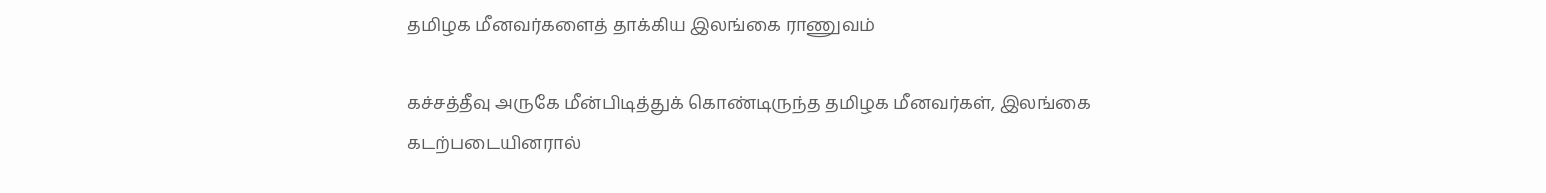தமிழக மீனவர்களைத் தாக்கிய இலங்கை ராணுவம்

கச்சத்தீவு அருகே மீன்பிடித்துக் கொண்டிருந்த தமிழக மீனவர்கள், இலங்கை கடற்படையினரால்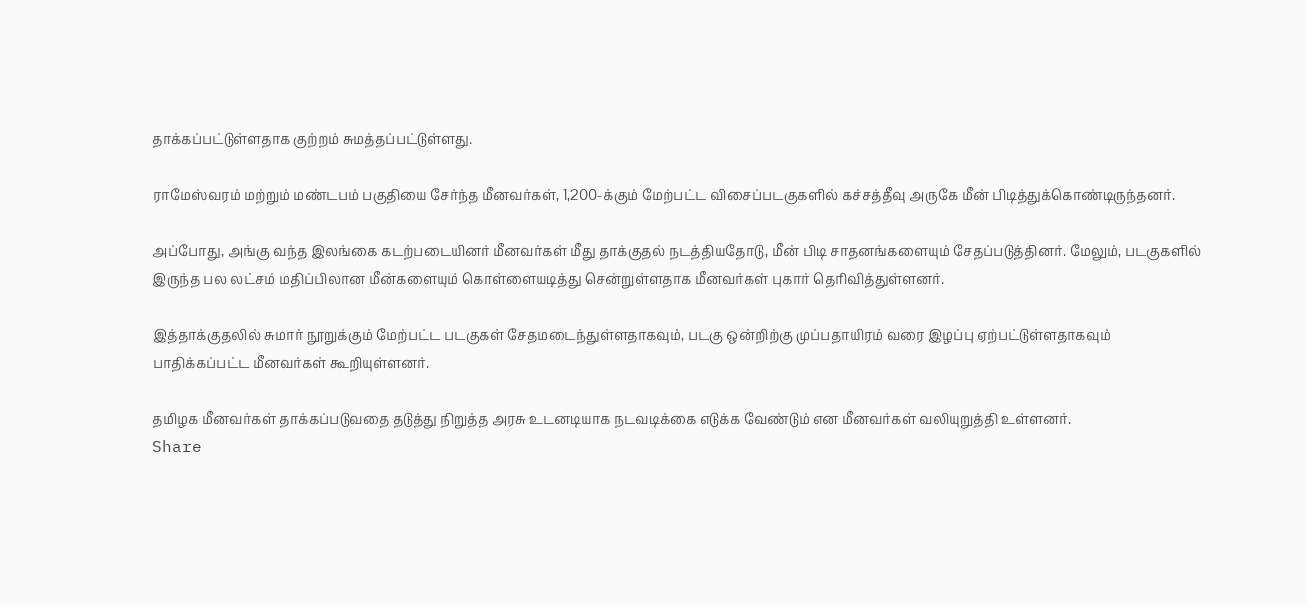தாக்கப்பட்டுள்ளதாக குற்றம் சுமத்தப்பட்டுள்ளது.

ராமேஸ்வரம் மற்றும் மண்டபம் பகுதியை சேர்ந்த மீனவர்கள், 1,200-க்கும் மேற்பட்ட விசைப்படகுகளில் கச்சத்தீவு அருகே மீன் பிடித்துக்கொண்டிருந்தனர்.

அப்போது, அங்கு வந்த இலங்கை கடற்படையினர் மீனவர்கள் மீது தாக்குதல் நடத்தியதோடு, மீன் பிடி சாதனங்களையும் சேதப்படுத்தினர். மேலும், படகுகளில் இருந்த பல லட்சம் மதிப்பிலான மீன்களையும் கொள்ளையடித்து சென்றுள்ளதாக மீனவர்கள் புகார் தெரிவித்துள்ளனர்.

இத்தாக்குதலில் சுமார் நூறுக்கும் மேற்பட்ட படகுகள் சேதமடைந்துள்ளதாகவும், படகு ஒன்றிற்கு முப்பதாயிரம் வரை இழப்பு ஏற்பட்டுள்ளதாகவும் பாதிக்கப்பட்ட மீனவர்கள் கூறியுள்ளனர்.

தமிழக மீனவர்கள் தாக்கப்படுவதை தடுத்து நிறுத்த அரசு உடனடியாக நடவடிக்கை எடுக்க வேண்டும் என மீனவர்கள் வலியுறுத்தி உள்ளனர்.
Share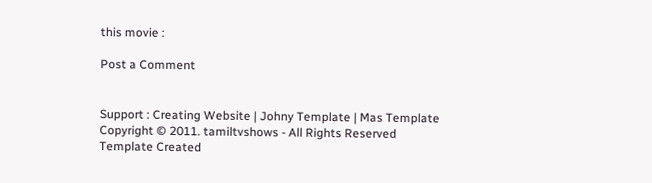this movie :

Post a Comment


Support : Creating Website | Johny Template | Mas Template
Copyright © 2011. tamiltvshows - All Rights Reserved
Template Created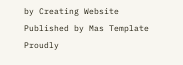by Creating Website Published by Mas Template
Proudly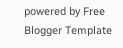powered by Free Blogger Template